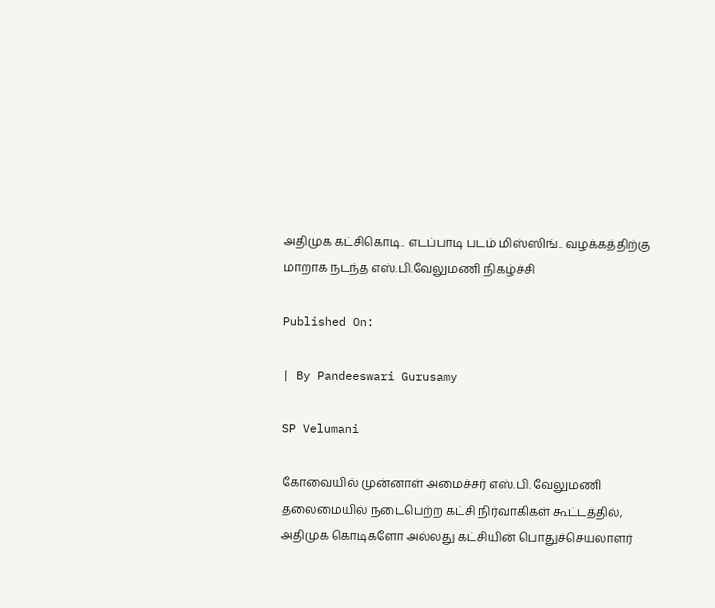அதிமுக கட்சிகொடி.. எடப்பாடி படம் மிஸ்ஸிங்.. வழக்கத்திற்கு மாறாக நடந்த எஸ்.பி.வேலுமணி நிகழ்ச்சி

Published On:

| By Pandeeswari Gurusamy

SP Velumani

கோவையில் முன்னாள் அமைச்சர் எஸ்.பி. வேலுமணி தலைமையில் நடைபெற்ற கட்சி நிர்வாகிகள் கூட்டத்தில், அதிமுக கொடிகளோ அல்லது கட்சியின் பொதுச்செயலாளர்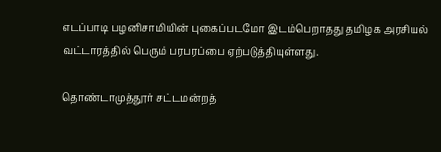எடப்பாடி பழனிசாமியின் புகைப்படமோ இடம்பெறாதது தமிழக அரசியல் வட்டாரத்தில் பெரும் பரபரப்பை ஏற்படுத்தியுள்ளது.

தொண்டாமுத்தூர் சட்டமன்றத்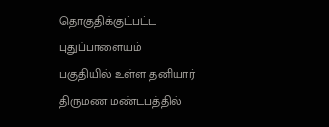தொகுதிக்குட்பட்ட புதுப்பாளையம் பகுதியில் உள்ள தனியார் திருமண மண்டபத்தில்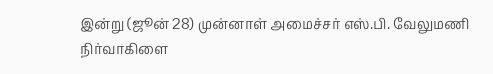இன்று (ஜூன் 28) முன்னாள் அமைச்சர் எஸ்.பி. வேலுமணி நிர்வாகிளை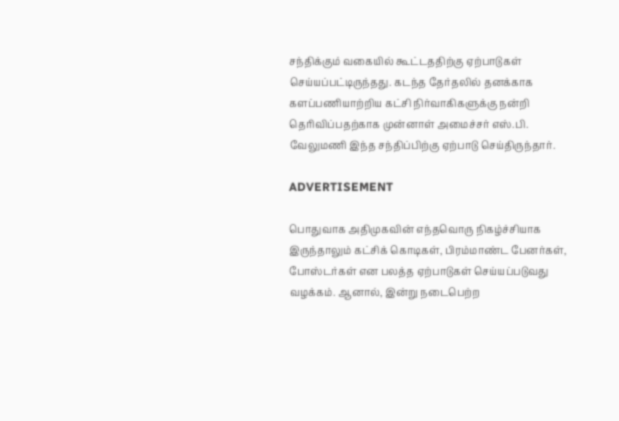சந்திக்கும் வகையில் கூட்டததிற்கு ஏற்பாடுகள் செய்யப்பட்டிருந்தது. கடந்த தேர்தலில் தனக்காக களப்பணியாற்றிய கட்சி நிர்வாகிகளுக்கு நன்றி தெரிவிப்பதற்காக முன்னாள் அமைச்சர் எஸ்.பி. வேலுமணி இந்த சந்திப்பிற்கு ஏற்பாடு செய்திருந்தார்.

ADVERTISEMENT

பொதுவாக அதிமுகவின் எந்தவொரு நிகழ்ச்சியாக இருந்தாலும் கட்சிக் கொடிகள், பிரம்மாண்ட பேனர்கள், போஸ்டர்கள் என பலத்த ஏற்பாடுகள் செய்யப்படுவது வழக்கம். ஆனால், இன்று நடைபெற்ற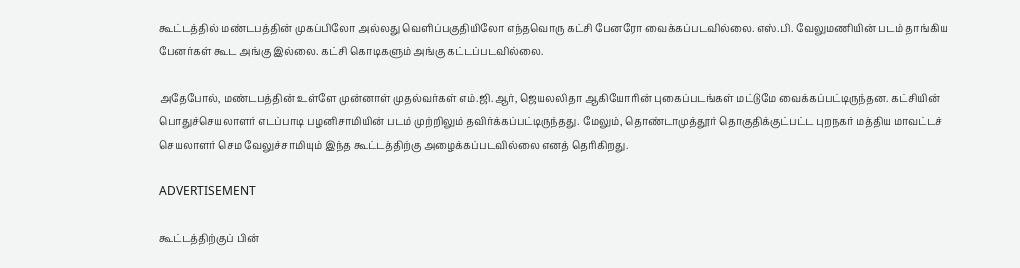கூட்டத்தில் மண்டபத்தின் முகப்பிலோ அல்லது வெளிப்பகுதியிலோ எந்தவொரு கட்சி பேனரோ வைக்கப்படவில்லை. எஸ்.பி. வேலுமணியின் படம் தாங்கிய பேனர்கள் கூட அங்கு இல்லை. கட்சி கொடிகளும் அங்கு கட்டப்படவில்லை.

அதேபோல், மண்டபத்தின் உள்ளே முன்னாள் முதல்வர்கள் எம்.ஜி.ஆர், ஜெயலலிதா ஆகியோரின் புகைப்படங்கள் மட்டுமே வைக்கப்பட்டிருந்தன. கட்சியின் பொதுச்செயலாளர் எடப்பாடி பழனிசாமியின் படம் முற்றிலும் தவிர்க்கப்பட்டிருந்தது. மேலும், தொண்டாமுத்தூர் தொகுதிக்குட்பட்ட புறநகர் மத்திய மாவட்டச் செயலாளர் செம வேலுச்சாமியும் இந்த கூட்டத்திற்கு அழைக்கப்படவில்லை எனத் தெரிகிறது.

ADVERTISEMENT

கூட்டத்திற்குப் பின்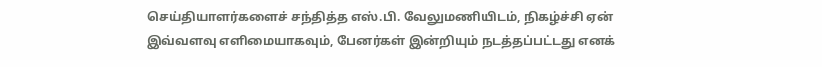செய்தியாளர்களைச் சந்தித்த எஸ்.பி. வேலுமணியிடம், நிகழ்ச்சி ஏன் இவ்வளவு எளிமையாகவும், பேனர்கள் இன்றியும் நடத்தப்பட்டது எனக்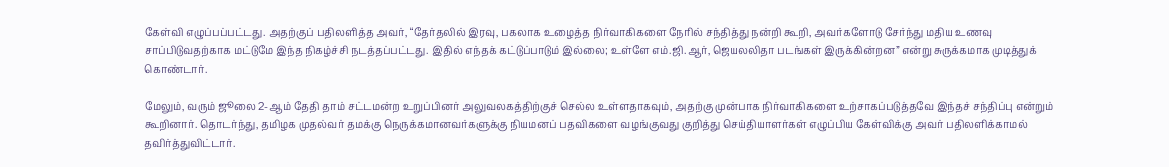கேள்வி எழுப்பப்பட்டது. அதற்குப் பதிலளித்த அவர், “தேர்தலில் இரவு, பகலாக உழைத்த நிர்வாகிகளை நேரில் சந்தித்து நன்றி கூறி, அவர்களோடு சேர்ந்து மதிய உணவு சாப்பிடுவதற்காக மட்டுமே இந்த நிகழ்ச்சி நடத்தப்பட்டது. இதில் எந்தக் கட்டுப்பாடும் இல்லை; உள்ளே எம்.ஜி.ஆர், ஜெயலலிதா படங்கள் இருக்கின்றன” என்று சுருக்கமாக முடித்துக் கொண்டார்.

மேலும், வரும் ஜூலை 2-ஆம் தேதி தாம் சட்டமன்ற உறுப்பினர் அலுவலகத்திற்குச் செல்ல உள்ளதாகவும், அதற்கு முன்பாக நிர்வாகிகளை உற்சாகப்படுத்தவே இந்தச் சந்திப்பு என்றும் கூறினார். தொடர்ந்து, தமிழக முதல்வர் தமக்கு நெருக்கமானவர்களுக்கு நியமனப் பதவிகளை வழங்குவது குறித்து செய்தியாளர்கள் எழுப்பிய கேள்விக்கு அவர் பதிலளிக்காமல் தவிர்த்துவிட்டார்.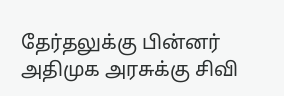தேர்தலுக்கு பின்னர் அதிமுக அரசுக்கு சிவி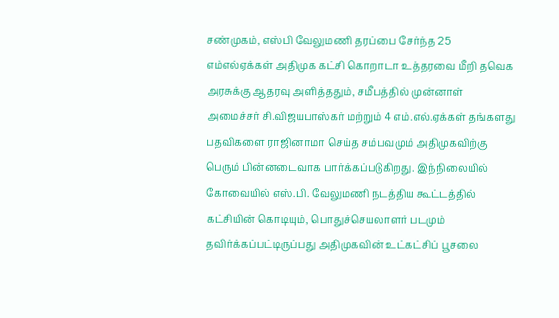சண்முகம், எஸ்பி வேலுமணி தரப்பை சேர்ந்த 25 எம்எல்ஏக்கள் அதிமுக கட்சி கொறாடா உத்தரவை மீறி தவெக அரசுக்கு ஆதரவு அளித்ததும், சமீபத்தில் முன்னாள் அமைச்சர் சி.விஜயபாஸ்கர் மற்றும் 4 எம்.எல்.ஏக்கள் தங்களது பதவிகளை ராஜினாமா செய்த சம்பவமும் அதிமுகவிற்கு பெரும் பின்னடைவாக பார்க்கப்படுகிறது. இந்நிலையில் கோவையில் எஸ்.பி. வேலுமணி நடத்திய கூட்டத்தில் கட்சியின் கொடியும், பொதுச்செயலாளர் படமும் தவிர்க்கப்பட்டிருப்பது அதிமுகவின் உட்கட்சிப் பூசலை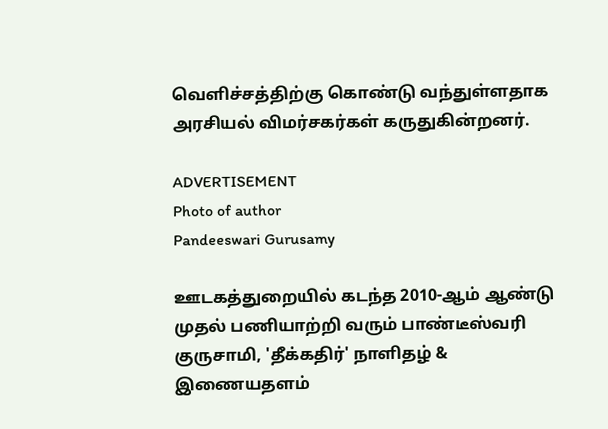வெளிச்சத்திற்கு கொண்டு வந்துள்ளதாக அரசியல் விமர்சகர்கள் கருதுகின்றனர்.

ADVERTISEMENT
Photo of author
Pandeeswari Gurusamy

ஊடகத்துறையில் கடந்த 2010-ஆம் ஆண்டு முதல் பணியாற்றி வரும் பாண்டீஸ்வரி குருசாமி, 'தீக்கதிர்' நாளிதழ் & இணையதளம்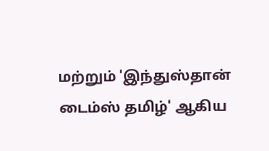மற்றும் 'இந்துஸ்தான் டைம்ஸ் தமிழ்' ஆகிய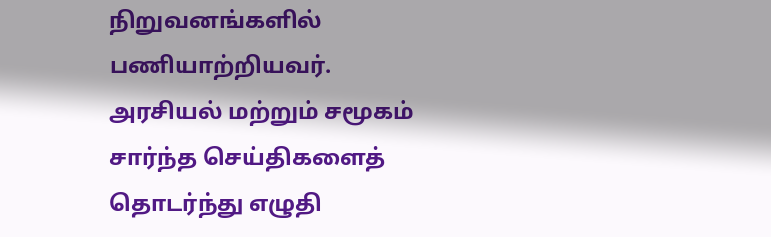நிறுவனங்களில் பணியாற்றியவர். அரசியல் மற்றும் சமூகம் சார்ந்த செய்திகளைத் தொடர்ந்து எழுதி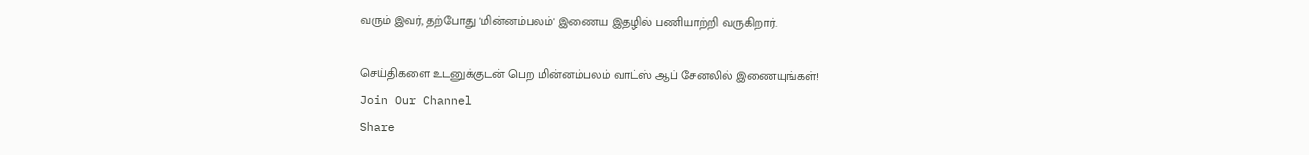வரும் இவர், தற்போது 'மின்னம்பலம்' இணைய இதழில் பணியாற்றி வருகிறார்.

செய்திகளை உடனுக்குடன் பெற மின்னம்பலம் வாட்ஸ் ஆப் சேனலில் இணையுங்கள்!
Join Our Channel
Share